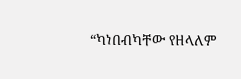“ካነበብካቸው የዘላለም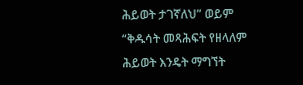ሕይወት ታገኛለህ” ወይም “ቅዱሳት መጻሕፍት የዘላለም ሕይወት እንዴት ማግኘት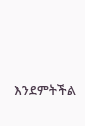እንደምትችል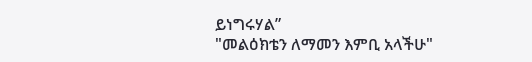ይነግሩሃል”
"መልዕክቴን ለማመን እምቢ አላችሁ"